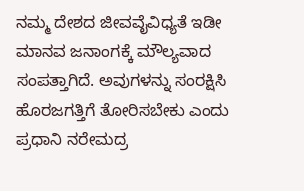ನಮ್ಮ ದೇಶದ ಜೀವವೈವಿಧ್ಯತೆ ಇಡೀ ಮಾನವ ಜನಾಂಗಕ್ಕೆ ಮೌಲ್ಯವಾದ ಸಂಪತ್ತಾಗಿದೆ. ಅವುಗಳನ್ನು ಸಂರಕ್ಷಿಸಿ ಹೊರಜಗತ್ತಿಗೆ ತೋರಿಸಬೇಕು ಎಂದು ಪ್ರಧಾನಿ ನರೇಮದ್ರ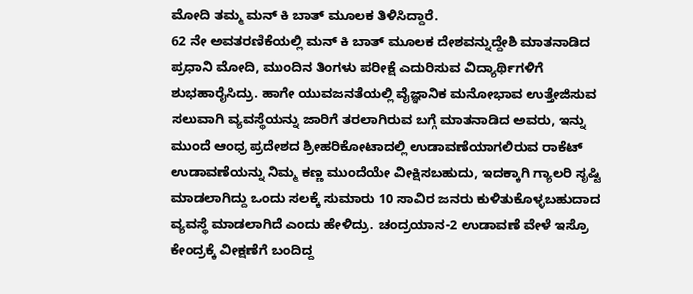ಮೋದಿ ತಮ್ಮ ಮನ್ ಕಿ ಬಾತ್ ಮೂಲಕ ತಿಳಿಸಿದ್ದಾರೆ.
62 ನೇ ಅವತರಣಿಕೆಯಲ್ಲಿ ಮನ್ ಕಿ ಬಾತ್ ಮೂಲಕ ದೇಶವನ್ನುದ್ದೇಶಿ ಮಾತನಾಡಿದ ಪ್ರಧಾನಿ ಮೋದಿ, ಮುಂದಿನ ತಿಂಗಳು ಪರೀಕ್ಷೆ ಎದುರಿಸುವ ವಿದ್ಯಾರ್ಥಿಗಳಿಗೆ ಶುಭಹಾರೈಸಿದ್ರು. ಹಾಗೇ ಯುವಜನತೆಯಲ್ಲಿ ವೈಜ್ಞಾನಿಕ ಮನೋಭಾವ ಉತ್ತೇಜಿಸುವ ಸಲುವಾಗಿ ವ್ಯವಸ್ಥೆಯನ್ನು ಜಾರಿಗೆ ತರಲಾಗಿರುವ ಬಗ್ಗೆ ಮಾತನಾಡಿದ ಅವರು, ಇನ್ನು ಮುಂದೆ ಆಂಧ್ರ ಪ್ರದೇಶದ ಶ್ರೀಹರಿಕೋಟಾದಲ್ಲಿ ಉಡಾವಣೆಯಾಗಲಿರುವ ರಾಕೆಟ್ ಉಡಾವಣೆಯನ್ನು ನಿಮ್ಮ ಕಣ್ಣ ಮುಂದೆಯೇ ವೀಕ್ಷಿಸಬಹುದು, ಇದಕ್ಕಾಗಿ ಗ್ಯಾಲರಿ ಸೃಷ್ಟಿ ಮಾಡಲಾಗಿದ್ದು ಒಂದು ಸಲಕ್ಕೆ ಸುಮಾರು 10 ಸಾವಿರ ಜನರು ಕುಳಿತುಕೊಳ್ಳಬಹುದಾದ ವ್ಯವಸ್ಥೆ ಮಾಡಲಾಗಿದೆ ಎಂದು ಹೇಳಿದ್ರು. ಚಂದ್ರಯಾನ-2 ಉಡಾವಣೆ ವೇಳೆ ಇಸ್ರೊ ಕೇಂದ್ರಕ್ಕೆ ವೀಕ್ಷಣೆಗೆ ಬಂದಿದ್ದ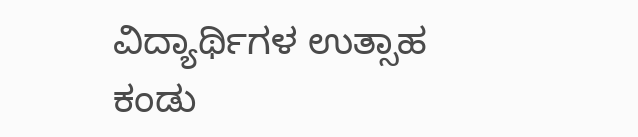ವಿದ್ಯಾರ್ಥಿಗಳ ಉತ್ಸಾಹ ಕಂಡು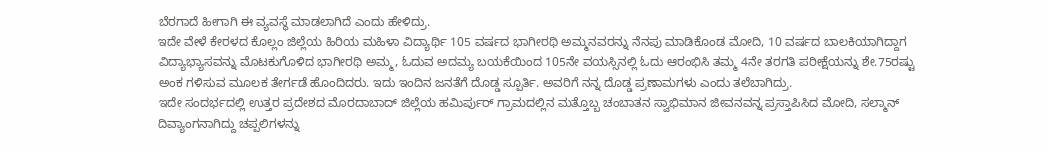ಬೆರಗಾದೆ ಹೀಗಾಗಿ ಈ ವ್ಯವಸ್ಥೆ ಮಾಡಲಾಗಿದೆ ಎಂದು ಹೇಳಿದ್ರು.
ಇದೇ ವೇಳೆ ಕೇರಳದ ಕೊಲ್ಲಂ ಜಿಲ್ಲೆಯ ಹಿರಿಯ ಮಹಿಳಾ ವಿದ್ಯಾರ್ಥಿ 105 ವರ್ಷದ ಭಾಗೀರಥಿ ಅಮ್ಮನವರನ್ನು ನೆನಪು ಮಾಡಿಕೊಂಡ ಮೋದಿ, 10 ವರ್ಷದ ಬಾಲಕಿಯಾಗಿದ್ದಾಗ ವಿದ್ಯಾಭ್ಯಾಸವನ್ನು ಮೊಟಕುಗೊಳಿದ ಭಾಗೀರಥಿ ಅಮ್ಮ, ಓದುವ ಅದಮ್ಯ ಬಯಕೆಯಿಂದ 105ನೇ ವಯಸ್ಸಿನಲ್ಲಿ ಓದು ಆರಂಭಿಸಿ ತಮ್ಮ 4ನೇ ತರಗತಿ ಪರೀಕ್ಷೆಯನ್ನು ಶೇ.75ರಷ್ಟು ಅಂಕ ಗಳಿಸುವ ಮೂಲಕ ತೇರ್ಗಡೆ ಹೊಂದಿದರು. ಇದು ಇಂದಿನ ಜನತೆಗೆ ದೊಡ್ಡ ಸ್ಪೂರ್ತಿ. ಅವರಿಗೆ ನನ್ನ ದೊಡ್ಡ ಪ್ರಣಾಮಗಳು ಎಂದು ತಲೆಬಾಗಿದ್ರು.
ಇದೇ ಸಂದರ್ಭದಲ್ಲಿ ಉತ್ತರ ಪ್ರದೇಶದ ಮೊರದಾಬಾದ್ ಜಿಲ್ಲೆಯ ಹಮಿರ್ಪುರ್ ಗ್ರಾಮದಲ್ಲಿನ ಮತ್ತೊಬ್ಬ ಚಂಬಾತನ ಸ್ವಾಭಿಮಾನ ಜೀವನವನ್ನ ಪ್ರಸ್ತಾಪಿಸಿದ ಮೋದಿ, ಸಲ್ಮಾನ್ ದಿವ್ಯಾಂಗನಾಗಿದ್ದು ಚಪ್ಪಲಿಗಳನ್ನು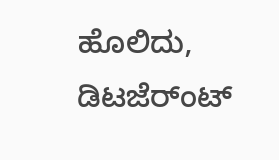ಹೊಲಿದು, ಡಿಟಜೆರ್ಂಟ್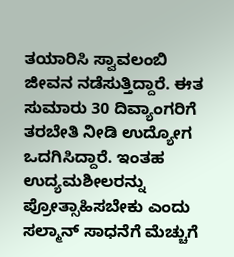ತಯಾರಿಸಿ ಸ್ವಾವಲಂಬಿ ಜೀವನ ನಡೆಸುತ್ತಿದ್ದಾರೆ. ಈತ ಸುಮಾರು 30 ದಿವ್ಯಾಂಗರಿಗೆ ತರಬೇತಿ ನೀಡಿ ಉದ್ಯೋಗ ಒದಗಿಸಿದ್ದಾರೆ. ಇಂತಹ ಉದ್ಯಮಶೀಲರನ್ನು ಪ್ರೋತ್ಸಾಹಿಸಬೇಕು ಎಂದು ಸಲ್ಮಾನ್ ಸಾಧನೆಗೆ ಮೆಚ್ಚುಗೆ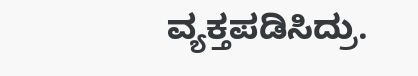ವ್ಯಕ್ತಪಡಿಸಿದ್ರು.